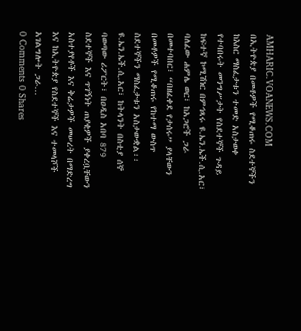AMHARIC.VOANEWS.COM
በኢትዮጵያ በመቶዎች የሚቆጠሩ ስደተኞችን ከእስር ማስፈታቱን ተመድ አስታወቀ
የተባበሩት መንግሥታት የስደተኞች ጉዳይ ከፍተኛ ኮሚሽነር በምኅጻሩ ዩ.ኤን.ኤች.ሲ.አር፣ ባለፈው ሐምሌ ወር፣ ከአጋሮች ጋራ በመተባበር፣ “በዘፈቀደ የታሰሩ” ያላቸውን በመቶዎች የሚቆጠሩ የከተማ ውስጥ ስደተኞችን ማስፈታቱን አስታውቋል፡፡ ዩ.ኤን.ኤች.ሲ.አር፣ ከትላንት በስቲያ ሰኞ ባወጣው ሪፖርት፣ በዐዲስ አበባ 879 ስደተኞች እና ጥገኝነት ጠያቂዎች ያቀረቧቸውን አስተያየቶች እና ቅሬታዎች መሠረት በማድረግ እና ከኢትዮጵያ የስደተኞች እና ተመላሾች አገልግሎት ጋራ...
0 Comments 0 Shares